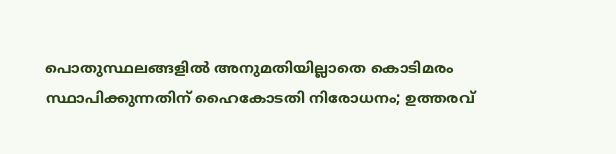പൊതുസ്ഥലങ്ങളില്‍ അനുമതിയില്ലാതെ കൊടിമരം സ്ഥാപിക്കുന്നതിന് ഹൈകോടതി നിരോധനം; ഉത്തരവ്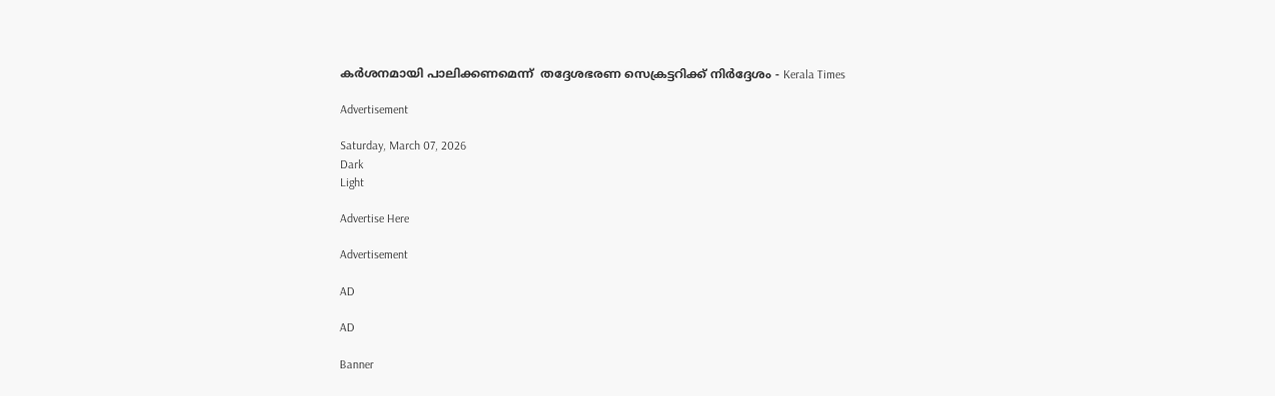കര്‍ശനമായി പാലിക്കണമെന്ന്  തദ്ദേശഭരണ സെക്രട്ടറിക്ക് നിർദ്ദേശം - Kerala Times

Advertisement

Saturday, March 07, 2026
Dark
Light

Advertise Here

Advertisement

AD

AD

Banner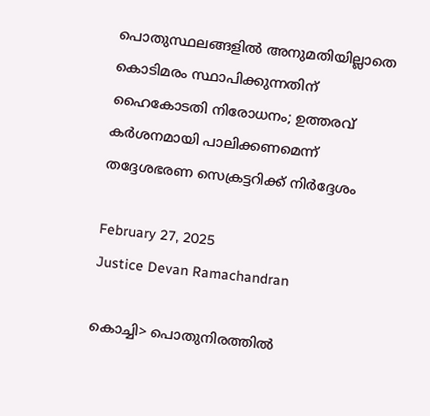പൊതുസ്ഥലങ്ങളില്‍ അനുമതിയില്ലാതെ കൊടിമരം സ്ഥാപിക്കുന്നതിന് ഹൈകോടതി നിരോധനം; ഉത്തരവ് കര്‍ശനമായി പാലിക്കണമെന്ന്  തദ്ദേശഭരണ സെക്രട്ടറിക്ക് നിർദ്ദേശം

February 27, 2025
Justice Devan Ramachandran

കൊച്ചി> പൊതുനിരത്തില്‍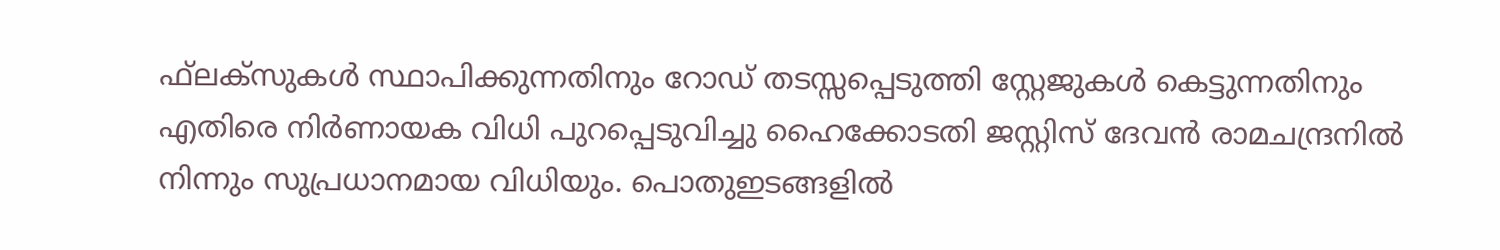ഫ്‌ലക്‌സുകള്‍ സ്ഥാപിക്കുന്നതിനും റോഡ് തടസ്സപ്പെടുത്തി സ്റ്റേജുകള്‍ കെട്ടുന്നതിനും എതിരെ നിര്‍ണായക വിധി പുറപ്പെടുവിച്ചു ഹൈക്കോടതി ജസ്റ്റിസ് ദേവന്‍ രാമചന്ദ്രനില്‍ നിന്നും സുപ്രധാനമായ വിധിയും. പൊതുഇടങ്ങളില്‍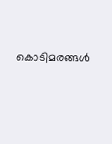കൊടിമരങ്ങള്‍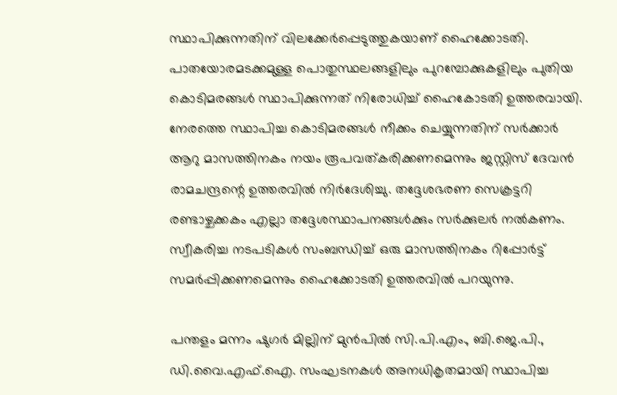സ്ഥാപിക്കുന്നതിന് വിലക്കേര്‍പ്പെടുത്തുകയാണ് ഹൈക്കോടതി. പാതയോരമടക്കമുള്ള പൊതുസ്ഥലങ്ങളിലും പുറമ്പോക്കുകളിലും പുതിയ കൊടിമരങ്ങള്‍ സ്ഥാപിക്കുന്നത് നിരോധിച്ച് ഹൈകോടതി ഉത്തരവായി. നേരത്തെ സ്ഥാപിച്ച കൊടിമരങ്ങള്‍ നീക്കം ചെയ്യുന്നതിന് സര്‍ക്കാര്‍ ആറു മാസത്തിനകം നയം രൂപവത്കരിക്കണമെന്നും ജസ്റ്റിസ് ദേവന്‍ രാമചന്ദ്രന്റെ ഉത്തരവില്‍ നിര്‍ദേശിച്ചു. തദ്ദേശഭരണ സെക്രട്ടറി രണ്ടാഴ്ചക്കകം എല്ലാ തദ്ദേശസ്ഥാപനങ്ങള്‍ക്കും സര്‍ക്കുലര്‍ നല്‍കണം. സ്വീകരിച്ച നടപടികള്‍ സംബന്ധിച്ച് ഒരു മാസത്തിനകം റിപ്പോര്‍ട്ട് സമര്‍പ്പിക്കണമെന്നും ഹൈക്കോടതി ഉത്തരവില്‍ പറയുന്നു.

പന്തളം മന്നം ഷുഗര്‍ മില്ലിന് മുന്‍പില്‍ സി.പി.എം., ബി.ജെ.പി., ഡി.വൈ.എഫ്.ഐ. സംഘടനകള്‍ അനധികൃതമായി സ്ഥാപിച്ച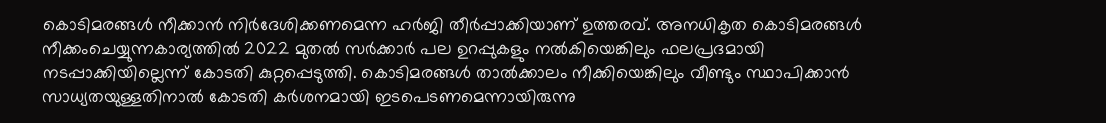കൊടിമരങ്ങള്‍ നീക്കാന്‍ നിര്‍ദേശിക്കണമെന്ന ഹര്‍ജി തീര്‍പ്പാക്കിയാണ് ഉത്തരവ്. അനധികൃത കൊടിമരങ്ങള്‍ നീക്കംചെയ്യുന്നകാര്യത്തില്‍ 2022 മുതല്‍ സര്‍ക്കാര്‍ പല ഉറപ്പുകളും നല്‍കിയെങ്കിലും ഫലപ്രദമായി നടപ്പാക്കിയില്ലെന്ന് കോടതി കുറ്റപ്പെടുത്തി. കൊടിമരങ്ങള്‍ താല്‍ക്കാലം നീക്കിയെങ്കിലും വീണ്ടും സ്ഥാപിക്കാന്‍ സാധ്യതയുള്ളതിനാല്‍ കോടതി കര്‍ശനമായി ഇടപെടണമെന്നായിരുന്നു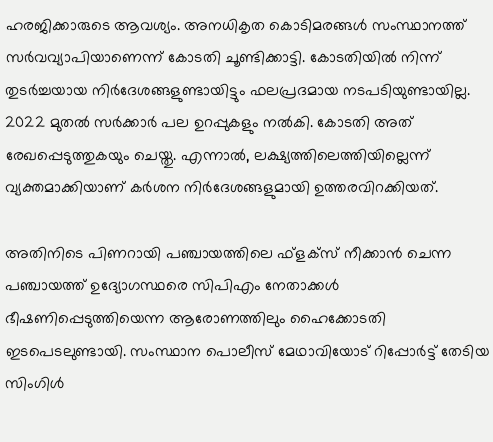ഹരജിക്കാരുടെ ആവശ്യം. അനധികൃത കൊടിമരങ്ങള്‍ സംസ്ഥാനത്ത് സര്‍വവ്യാപിയാണെന്ന് കോടതി ചൂണ്ടിക്കാട്ടി. കോടതിയില്‍ നിന്ന് തുടര്‍ച്ചയായ നിര്‍ദേശങ്ങളുണ്ടായിട്ടും ഫലപ്രദമായ നടപടിയുണ്ടായില്ല. 2022 മുതല്‍ സര്‍ക്കാര്‍ പല ഉറപ്പുകളും നല്‍കി. കോടതി അത് രേഖപ്പെടുത്തുകയും ചെയ്തു. എന്നാല്‍, ലക്ഷ്യത്തിലെത്തിയില്ലെന്ന് വ്യക്തമാക്കിയാണ് കര്‍ശന നിര്‍ദേശങ്ങളുമായി ഉത്തരവിറക്കിയത്.

അതിനിടെ പിണറായി പഞ്ചായത്തിലെ ഫ്‌ളക്‌സ് നീക്കാന്‍ ചെന്ന പഞ്ചായത്ത് ഉദ്യോഗസ്ഥരെ സിപിഎം നേതാക്കള്‍ ഭീഷണിപ്പെടുത്തിയെന്ന ആരോണത്തിലും ഹൈക്കോടതി ഇടപെടലുണ്ടായി. സംസ്ഥാന പൊലീസ് മേഥാവിയോട് റിപ്പോര്‍ട്ട് തേടിയ സിംഗിള്‍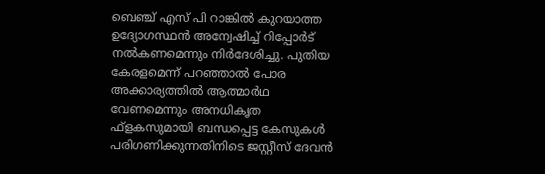ബെഞ്ച് എസ് പി റാങ്കില്‍ കുറയാത്ത ഉദ്യോഗസ്ഥന്‍ അന്വേഷിച്ച് റിപ്പോര്‍ട് നല്‍കണമെന്നും നിര്‍ദേശിച്ചു. പുതിയ കേരളമെന്ന് പറഞ്ഞാല്‍ പോര അക്കാര്യത്തില്‍ ആത്മാര്‍ഥ വേണമെന്നും അനധികൃത ഫ്‌ളകസുമായി ബന്ധപ്പെട്ട കേസുകള്‍ പരിഗണിക്കുന്നതിനിടെ ജസ്റ്റീസ് ദേവന്‍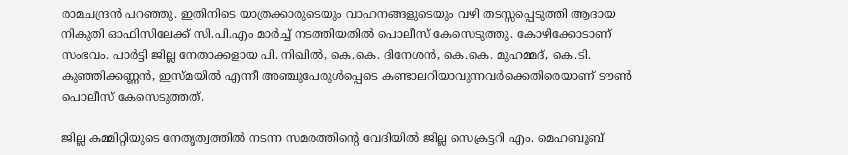രാമചന്ദ്രന്‍ പറഞ്ഞു. ഇതിനിടെ യാത്രക്കാരുടെയും വാഹനങ്ങളുടെയും വഴി തടസ്സപ്പെടുത്തി ആദായ നികുതി ഓഫിസിലേക്ക് സി.പി.എം മാര്‍ച്ച് നടത്തിയതില്‍ പൊലീസ് കേസെടുത്തു. കോഴിക്കോടാണ് സംഭവം. പാര്‍ട്ടി ജില്ല നേതാക്കളായ പി. നിഖില്‍, കെ.കെ. ദിനേശന്‍, കെ.കെ. മുഹമ്മദ്, കെ.ടി. കുഞ്ഞിക്കണ്ണന്‍, ഇസ്മയില്‍ എന്നീ അഞ്ചുപേരുള്‍പ്പെടെ കണ്ടാലറിയാവുന്നവര്‍ക്കെതിരെയാണ് ടൗണ്‍ പൊലീസ് കേസെടുത്തത്.

ജില്ല കമ്മിറ്റിയുടെ നേതൃത്വത്തില്‍ നടന്ന സമരത്തിന്റെ വേദിയില്‍ ജില്ല സെക്രട്ടറി എം. മെഹബൂബ്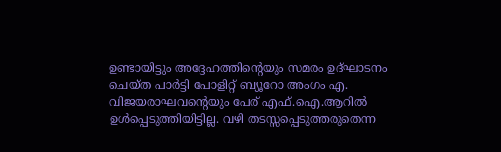ഉണ്ടായിട്ടും അദ്ദേഹത്തിന്റെയും സമരം ഉദ്ഘാടനം ചെയ്ത പാര്‍ട്ടി പോളിറ്റ് ബ്യൂറോ അംഗം എ. വിജയരാഘവന്റെയും പേര് എഫ്.ഐ.ആറില്‍ ഉള്‍പ്പെടുത്തിയിട്ടില്ല. വഴി തടസ്സപ്പെടുത്തരുതെന്ന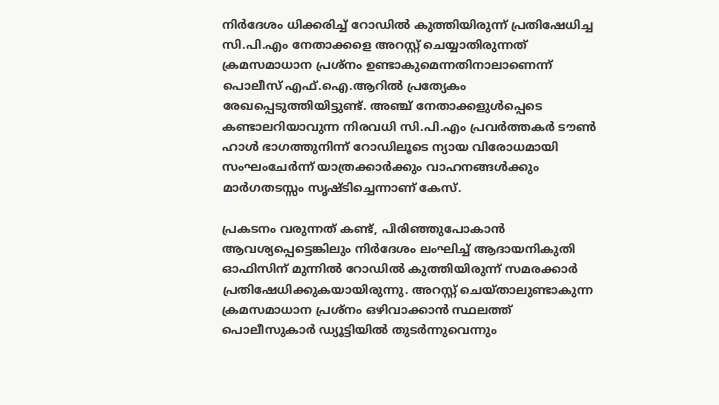നിര്‍ദേശം ധിക്കരിച്ച് റോഡില്‍ കുത്തിയിരുന്ന് പ്രതിഷേധിച്ച സി.പി.എം നേതാക്കളെ അറസ്റ്റ് ചെയ്യാതിരുന്നത് ക്രമസമാധാന പ്രശ്നം ഉണ്ടാകുമെന്നതിനാലാണെന്ന് പൊലീസ് എഫ്.ഐ.ആറില്‍ പ്രത്യേകം രേഖപ്പെടുത്തിയിട്ടുണ്ട്. അഞ്ച് നേതാക്കളുള്‍പ്പെടെ കണ്ടാലറിയാവുന്ന നിരവധി സി.പി.എം പ്രവര്‍ത്തകര്‍ ടൗണ്‍ ഹാള്‍ ഭാഗത്തുനിന്ന് റോഡിലൂടെ ന്യായ വിരോധമായി സംഘംചേര്‍ന്ന് യാത്രക്കാര്‍ക്കും വാഹനങ്ങള്‍ക്കും മാര്‍ഗതടസ്സം സൃഷ്ടിച്ചെന്നാണ് കേസ്.

പ്രകടനം വരുന്നത് കണ്ട്, പിരിഞ്ഞുപോകാന്‍ ആവശ്യപ്പെട്ടെങ്കിലും നിര്‍ദേശം ലംഘിച്ച് ആദായനികുതി ഓഫിസിന് മുന്നില്‍ റോഡില്‍ കുത്തിയിരുന്ന് സമരക്കാര്‍ പ്രതിഷേധിക്കുകയായിരുന്നു. അറസ്റ്റ് ചെയ്താലുണ്ടാകുന്ന ക്രമസമാധാന പ്രശ്നം ഒഴിവാക്കാന്‍ സ്ഥലത്ത് പൊലീസുകാര്‍ ഡ്യൂട്ടിയില്‍ തുടര്‍ന്നുവെന്നും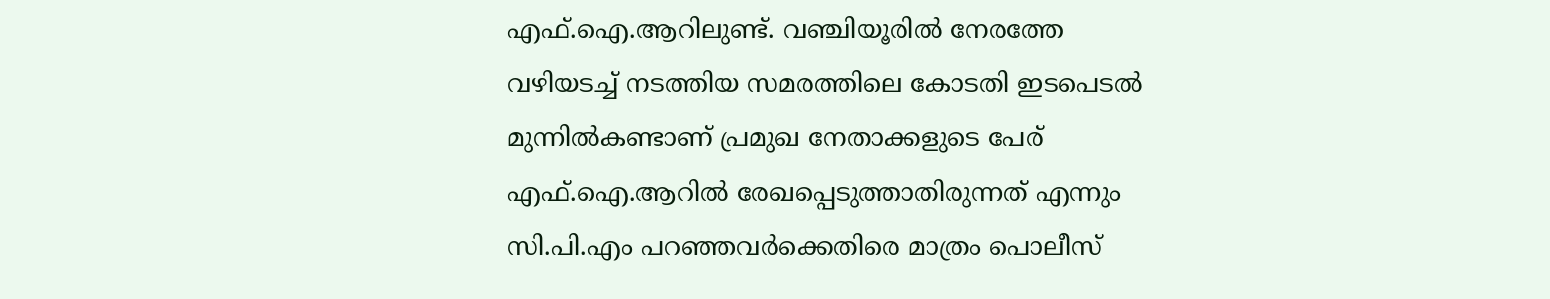എഫ്.ഐ.ആറിലുണ്ട്. വഞ്ചിയൂരില്‍ നേരത്തേ വഴിയടച്ച് നടത്തിയ സമരത്തിലെ കോടതി ഇടപെടല്‍ മുന്നില്‍കണ്ടാണ് പ്രമുഖ നേതാക്കളുടെ പേര് എഫ്.ഐ.ആറില്‍ രേഖപ്പെടുത്താതിരുന്നത് എന്നും സി.പി.എം പറഞ്ഞവര്‍ക്കെതിരെ മാത്രം പൊലീസ്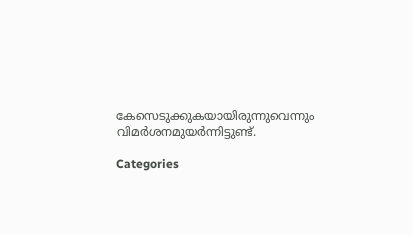കേസെടുക്കുകയായിരുന്നുവെന്നും വിമര്‍ശനമുയര്‍ന്നിട്ടുണ്ട്.

Categories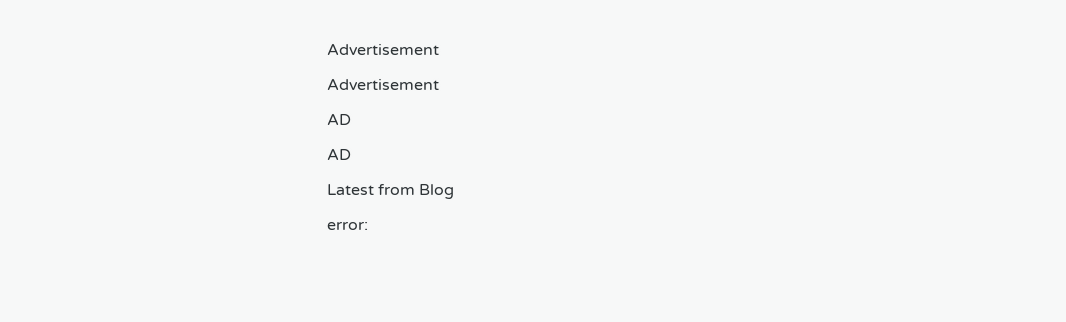Advertisement

Advertisement

AD

AD

Latest from Blog

error: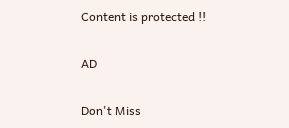Content is protected !!

AD

Don't Miss